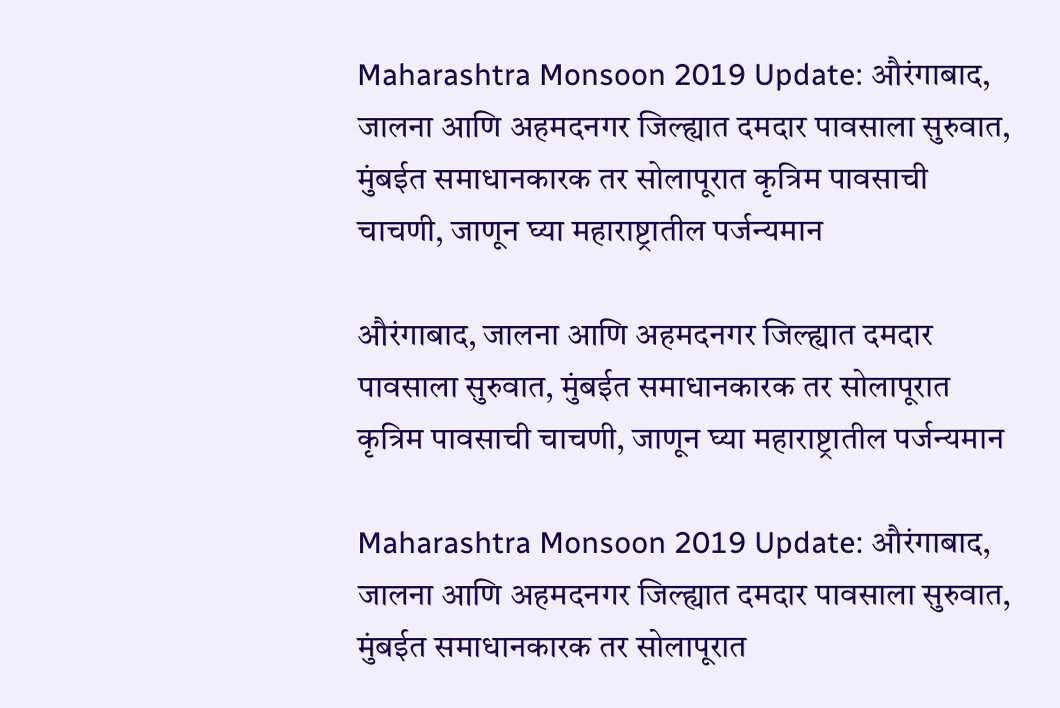Maharashtra Monsoon 2019 Update: औरंगाबाद, जालना आणि अहमदनगर जिल्ह्यात दमदार पावसाला सुरुवात, मुंबईत समाधानकारक तर सोलापूरात कृत्रिम पावसाची चाचणी, जाणून घ्या महाराष्ट्रातील पर्जन्यमान

औरंगाबाद, जालना आणि अहमदनगर जिल्ह्यात दमदार पावसाला सुरुवात, मुंबईत समाधानकारक तर सोलापूरात कृत्रिम पावसाची चाचणी, जाणून घ्या महाराष्ट्रातील पर्जन्यमान

Maharashtra Monsoon 2019 Update: औरंगाबाद, जालना आणि अहमदनगर जिल्ह्यात दमदार पावसाला सुरुवात, मुंबईत समाधानकारक तर सोलापूरात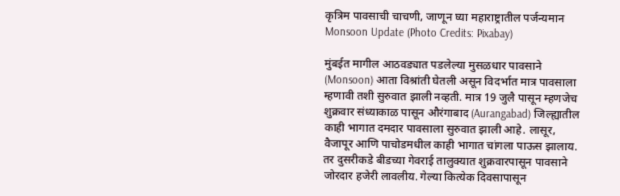कृत्रिम पावसाची चाचणी, जाणून घ्या महाराष्ट्रातील पर्जन्यमान
Monsoon Update (Photo Credits: Pixabay)

मुंबईत मागील आठवड्यात पडलेल्या मुसळधार पावसाने (Monsoon) आता विश्रांती घेतली असून विदर्भात मात्र पावसाला म्हणावी तशी सुरुवात झाली नव्हती. मात्र 19 जुलै पासून म्हणजेच शुक्रवार संध्याकाळ पासून औरंगाबाद (Aurangabad) जिल्ह्यातील काही भागात दमदार पावसाला सुरुवात झाली आहे. लासूर, वैजापूर आणि पाचोडमधील काही भागात चांगला पाऊस झालाय. तर दुसरीकडे बीडच्या गेवराई तालुक्यात शुक्रवारपासून पावसाने जोरदार हजेरी लावलीय. गेल्या कित्येक दिवसापासून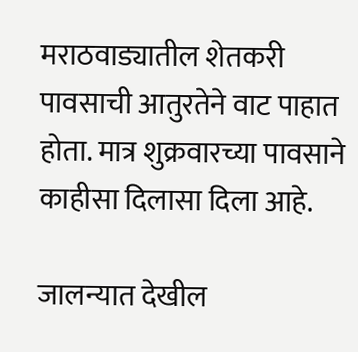मराठवाड्यातील शेतकरी पावसाची आतुरतेने वाट पाहात होता. मात्र शुक्रवारच्या पावसाने काहीसा दिलासा दिला आहे.

जालन्यात देखील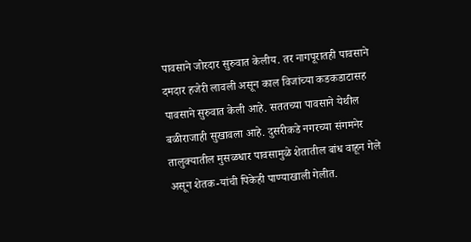पावसाने जोरदार सुरुवात केलीय. तर नागपूरातही पावसाने दमदार हजेरी लावली असून काल विजांच्या कडकडाटासह पावसाने सुरुवात केली आहे. सततच्या पावसाने येथील बळीराजाही सुखावला आहे. दुसरीकडे नगरच्या संगमनेर तालुक्यातील मुसळधार पावसामुळे शेतातील बांध वाहून गेले असून शेतक-यांची पिकेही पाण्याखाली गेलीत.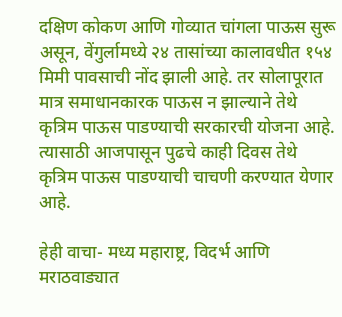दक्षिण कोकण आणि गोव्यात चांगला पाऊस सुरू असून, वेंगुर्लामध्ये २४ तासांच्या कालावधीत १५४ मिमी पावसाची नोंद झाली आहे. तर सोलापूरात मात्र समाधानकारक पाऊस न झाल्याने तेथे कृत्रिम पाऊस पाडण्याची सरकारची योजना आहे. त्यासाठी आजपासून पुढचे काही दिवस तेथे कृत्रिम पाऊस पाडण्याची चाचणी करण्यात येणार आहे.

हेही वाचा- मध्य महाराष्ट्र, विदर्भ आणि मराठवाड्यात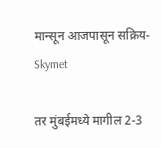मान्सून आजपासून सक्रिय- Skymet

तर मुंबईमध्ये मागील 2-3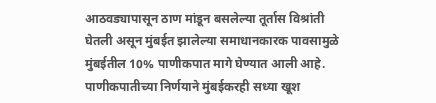आठवड्यापासून ठाण मांडून बसलेल्या तूर्तास विश्रांती घेतली असून मुंबईत झालेल्या समाधानकारक पावसामुळे मुंबईतील 10% पाणीकपात मागे घेण्यात आली आहे. पाणीकपातीच्या निर्णयाने मुंबईकरही सध्या खूश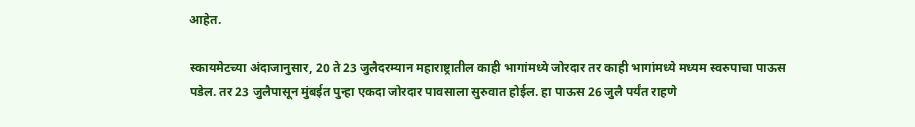आहेत.

स्कायमेटच्या अंदाजानुसार, 20 ते 23 जुलैदरम्यान महाराष्ट्रातील काही भागांमध्ये जोरदार तर काही भागांमध्ये मध्यम स्वरुपाचा पाऊस पडेल. तर 23 जुलैपासून मुंबईत पुन्हा एकदा जोरदार पावसाला सुरुवात होईल. हा पाऊस 26 जुलै पर्यंत राहणे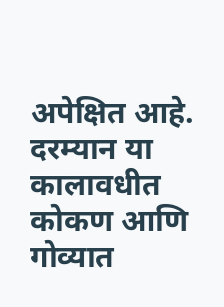अपेक्षित आहे. दरम्यान या कालावधीत कोकण आणि गोव्यात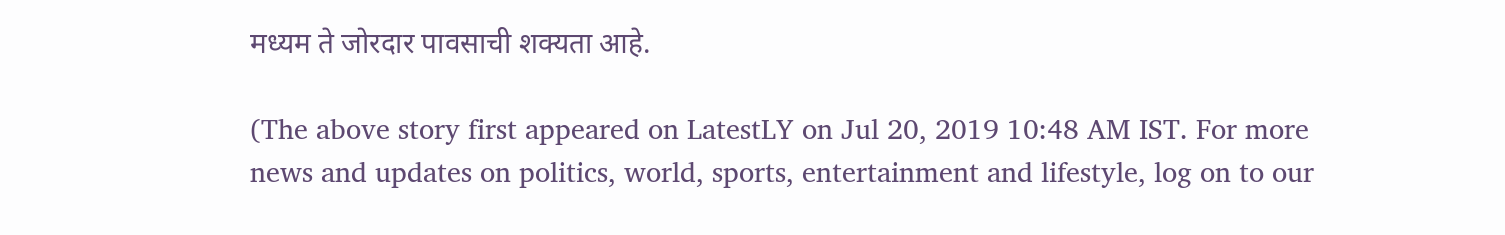मध्यम ते जोरदार पावसाची शक्यता आहे.

(The above story first appeared on LatestLY on Jul 20, 2019 10:48 AM IST. For more news and updates on politics, world, sports, entertainment and lifestyle, log on to our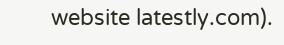website latestly.com).